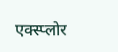एक्स्प्लोर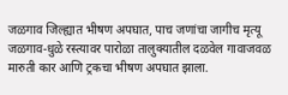जळगाव जिल्ह्यात भीषण अपघात, पाच जणांचा जागीच मृत्यू
जळगाव-धुळे रस्त्यावर पारोळा तालुक्यातील दळवेल गावाजवळ मारुती कार आणि ट्रकचा भीषण अपघात झाला.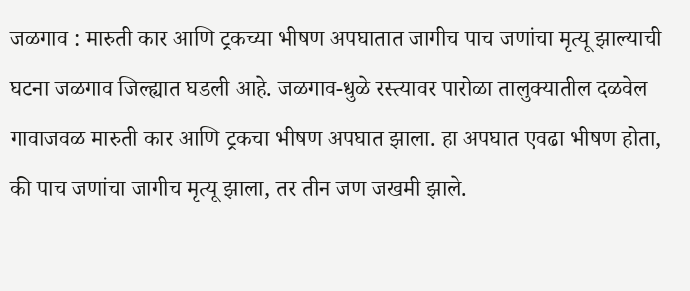जळगाव : मारुती कार आणि ट्रकच्या भीषण अपघातात जागीच पाच जणांचा मृत्यू झाल्याची घटना जळगाव जिल्ह्यात घडली आहे. जळगाव-धुळे रस्त्यावर पारोळा तालुक्यातील दळवेल गावाजवळ मारुती कार आणि ट्रकचा भीषण अपघात झाला. हा अपघात एवढा भीषण होता, की पाच जणांचा जागीच मृत्यू झाला, तर तीन जण जखमी झाले.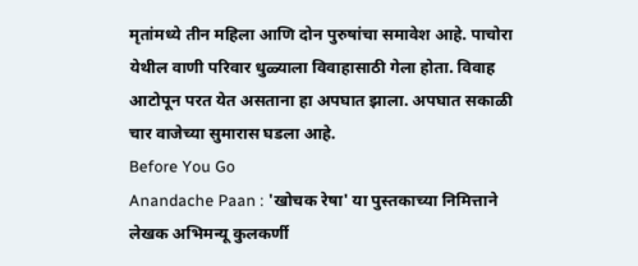मृतांमध्ये तीन महिला आणि दोन पुरुषांचा समावेश आहे. पाचोरा येथील वाणी परिवार धुळ्याला विवाहासाठी गेला होता. विवाह आटोपून परत येत असताना हा अपघात झाला. अपघात सकाळी चार वाजेच्या सुमारास घडला आहे.
Before You Go
Anandache Paan : 'खोचक रेषा' या पुस्तकाच्या निमित्ताने लेखक अभिमन्यू कुलकर्णी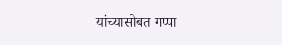यांच्यासोबत गप्पा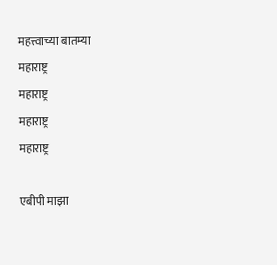महत्त्वाच्या बातम्या
महाराष्ट्र
महाराष्ट्र
महाराष्ट्र
महाराष्ट्र

एबीपी माझा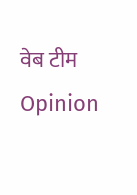वेब टीम
Opinion